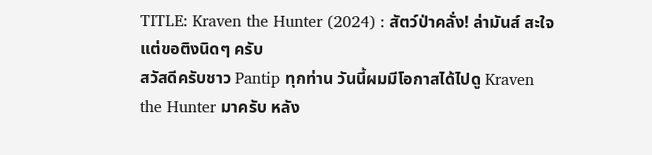TITLE: Kraven the Hunter (2024) : สัตว์ป่าคลั่ง! ล่ามันส์ สะใจ แต่ขอติงนิดๆ ครับ
สวัสดีครับชาว Pantip ทุกท่าน วันนี้ผมมีโอกาสได้ไปดู Kraven the Hunter มาครับ หลัง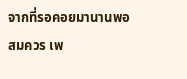จากที่รอคอยมานานพอสมควร เพ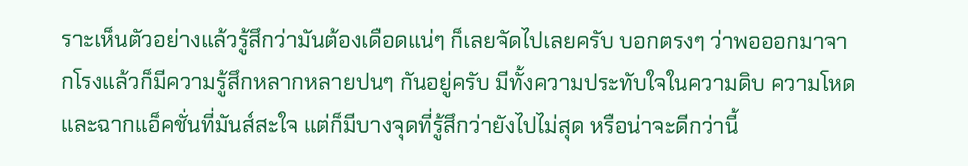ราะเห็นตัวอย่างแล้วรู้สึกว่ามันต้องเดือดแน่ๆ ก็เลยจัดไปเลยครับ บอกตรงๆ ว่าพอออกมาจากโรงแล้วก็มีความรู้สึกหลากหลายปนๆ กันอยู่ครับ มีทั้งความประทับใจในความดิบ ความโหด และฉากแอ็คชั่นที่มันส์สะใจ แต่ก็มีบางจุดที่รู้สึกว่ายังไปไม่สุด หรือน่าจะดีกว่านี้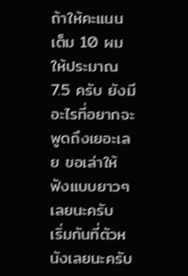ถ้าให้คะแนนเต็ม 10 ผมให้ประมาณ 7.5 ครับ ยังมีอะไรที่อยากจะพูดถึงเยอะเลย ขอเล่าให้ฟังแบบยาวๆ เลยนะครับ
เริ่มกันที่ตัวหนังเลยนะครับ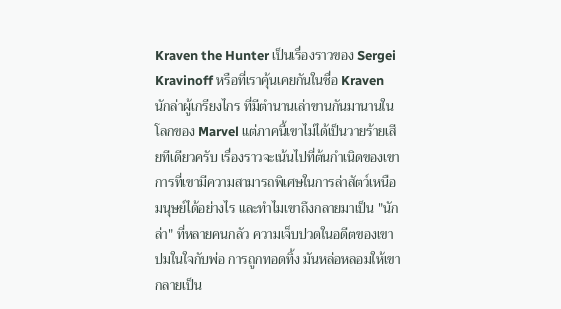Kraven the Hunter เป็นเรื่องราวของ Sergei Kravinoff หรือที่เราคุ้นเคยกันในชื่อ Kraven นักล่าผู้เกรียงไกร ที่มีตำนานเล่าขานกันมานานในโลกของ Marvel แต่ภาคนี้เขาไม่ได้เป็นวายร้ายเสียทีเดียวครับ เรื่องราวจะเน้นไปที่ต้นกำเนิดของเขา การที่เขามีความสามารถพิเศษในการล่าสัตว์เหนือมนุษย์ได้อย่างไร และทำไมเขาถึงกลายมาเป็น "นักล่า" ที่หลายคนกลัว ความเจ็บปวดในอดีตของเขา ปมในใจกับพ่อ การถูกทอดทิ้ง มันหล่อหลอมให้เขากลายเป็น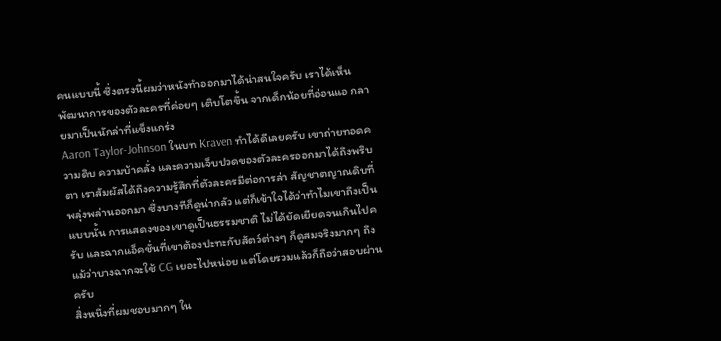คนแบบนี้ ซึ่งตรงนี้ผมว่าหนังทำออกมาได้น่าสนใจครับ เราได้เห็นพัฒนาการของตัวละครที่ค่อยๆ เติบโตขึ้น จากเด็กน้อยที่อ่อนแอ กลายมาเป็นนักล่าที่แข็งแกร่ง
Aaron Taylor-Johnson ในบท Kraven ทำได้ดีเลยครับ เขาถ่ายทอดความดิบ ความบ้าคลั่ง และความเจ็บปวดของตัวละครออกมาได้ถึงพริบตา เราสัมผัสได้ถึงความรู้สึกที่ตัวละครมีต่อการล่า สัญชาตญาณดิบที่พลุ่งพล่านออกมา ซึ่งบางทีก็ดูน่ากลัว แต่ก็เข้าใจได้ว่าทำไมเขาถึงเป็นแบบนั้น การแสดงของเขาดูเป็นธรรมชาติ ไม่ได้ยัดเยียดจนเกินไปครับ และฉากแอ็คชั่นที่เขาต้องปะทะกับสัตว์ต่างๆ ก็ดูสมจริงมากๆ ถึงแม้ว่าบางฉากจะใช้ CG เยอะไปหน่อย แต่โดยรวมแล้วก็ถือว่าสอบผ่านครับ
สิ่งหนึ่งที่ผมชอบมากๆ ใน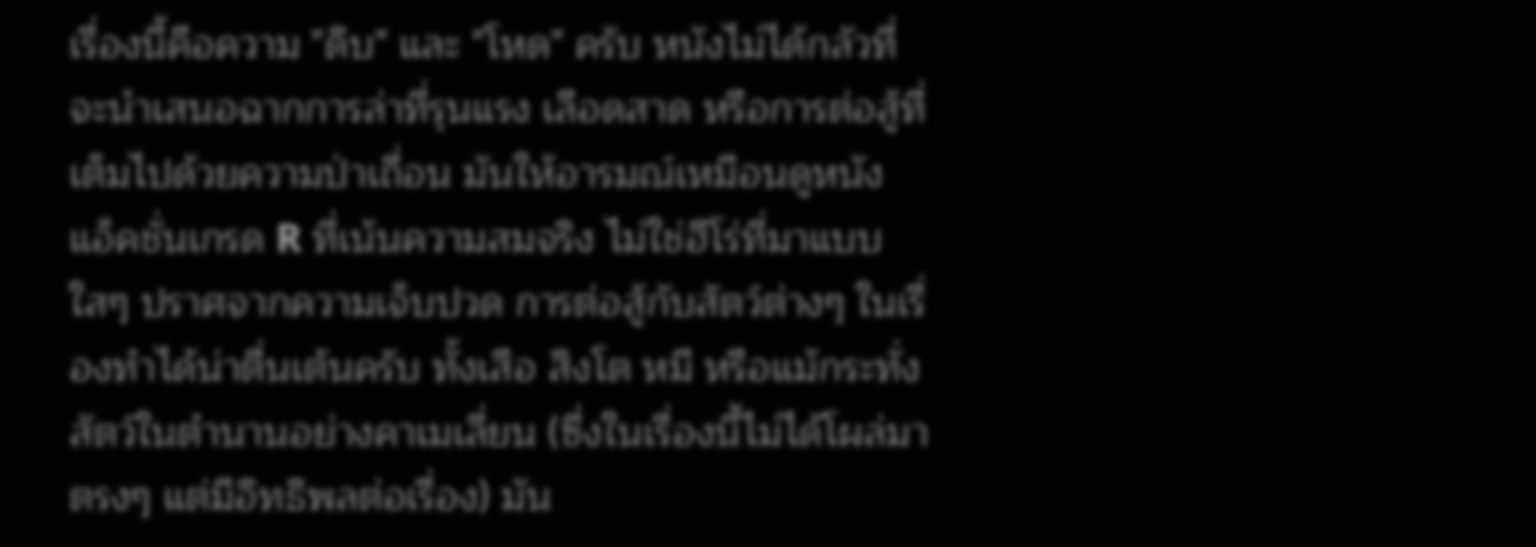เรื่องนี้คือความ "ดิบ" และ "โหด" ครับ หนังไม่ได้กลัวที่จะนำเสนอฉากการล่าที่รุนแรง เลือดสาด หรือการต่อสู้ที่เต็มไปด้วยความป่าเถื่อน มันให้อารมณ์เหมือนดูหนังแอ็คชั่นเกรด R ที่เน้นความสมจริง ไม่ใช่ฮีโร่ที่มาแบบใสๆ ปราศจากความเจ็บปวด การต่อสู้กับสัตว์ต่างๆ ในเรื่องทำได้น่าตื่นเต้นครับ ทั้งเสือ สิงโต หมี หรือแม้กระทั่งสัตว์ในตำนานอย่างคาเมเลี่ยน (ซึ่งในเรื่องนี้ไม่ได้โผล่มาตรงๆ แต่มีอิทธิพลต่อเรื่อง) มัน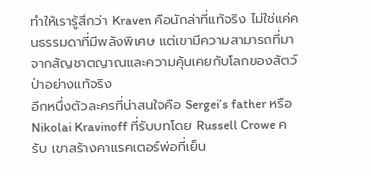ทำให้เรารู้สึกว่า Kraven คือนักล่าที่แท้จริง ไม่ใช่แค่คนธรรมดาที่มีพลังพิเศษ แต่เขามีความสามารถที่มาจากสัญชาตญาณและความคุ้นเคยกับโลกของสัตว์ป่าอย่างแท้จริง
อีกหนึ่งตัวละครที่น่าสนใจคือ Sergei’s father หรือ Nikolai Kravinoff ที่รับบทโดย Russell Crowe ครับ เขาสร้างคาแรคเตอร์พ่อที่เย็น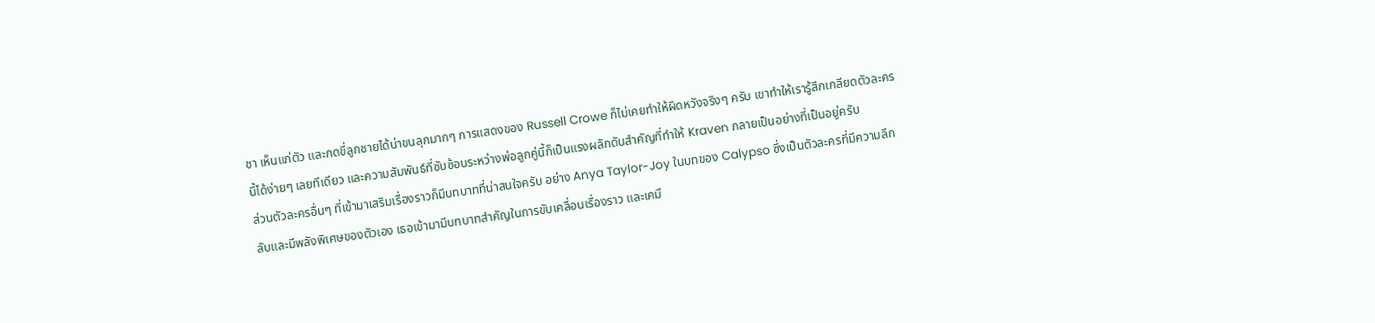ชา เห็นแก่ตัว และกดขี่ลูกชายได้น่าขนลุกมากๆ การแสดงของ Russell Crowe ก็ไม่เคยทำให้ผิดหวังจริงๆ ครับ เขาทำให้เรารู้สึกเกลียดตัวละครนี้ได้ง่ายๆ เลยทีเดียว และความสัมพันธ์ที่ซับซ้อนระหว่างพ่อลูกคู่นี้ก็เป็นแรงผลักดันสำคัญที่ทำให้ Kraven กลายเป็นอย่างที่เป็นอยู่ครับ
ส่วนตัวละครอื่นๆ ที่เข้ามาเสริมเรื่องราวก็มีบทบาทที่น่าสนใจครับ อย่าง Anya Taylor-Joy ในบทของ Calypso ซึ่งเป็นตัวละครที่มีความลึกลับและมีพลังพิเศษของตัวเอง เธอเข้ามามีบทบาทสำคัญในการขับเคลื่อนเรื่องราว และเคมี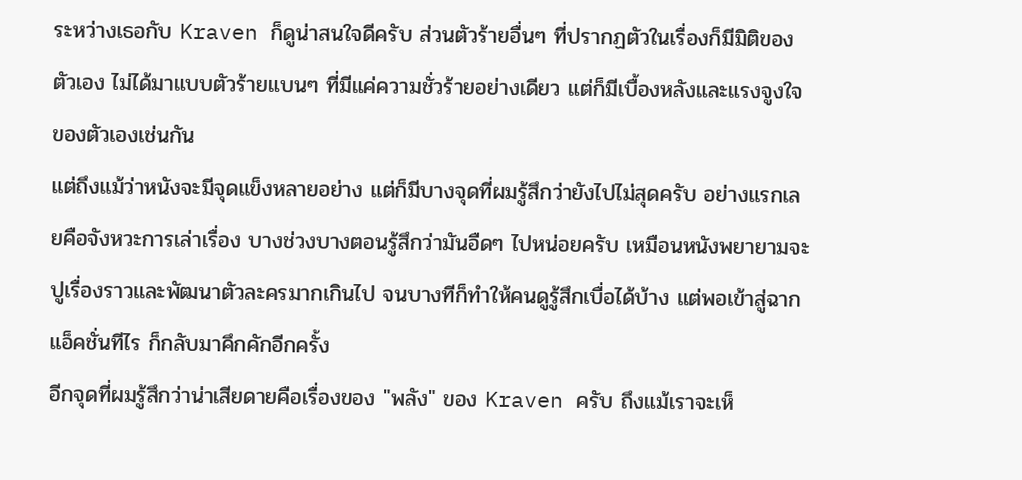ระหว่างเธอกับ Kraven ก็ดูน่าสนใจดีครับ ส่วนตัวร้ายอื่นๆ ที่ปรากฏตัวในเรื่องก็มีมิติของตัวเอง ไม่ได้มาแบบตัวร้ายแบนๆ ที่มีแค่ความชั่วร้ายอย่างเดียว แต่ก็มีเบื้องหลังและแรงจูงใจของตัวเองเช่นกัน
แต่ถึงแม้ว่าหนังจะมีจุดแข็งหลายอย่าง แต่ก็มีบางจุดที่ผมรู้สึกว่ายังไปไม่สุดครับ อย่างแรกเลยคือจังหวะการเล่าเรื่อง บางช่วงบางตอนรู้สึกว่ามันอืดๆ ไปหน่อยครับ เหมือนหนังพยายามจะปูเรื่องราวและพัฒนาตัวละครมากเกินไป จนบางทีก็ทำให้คนดูรู้สึกเบื่อได้บ้าง แต่พอเข้าสู่ฉากแอ็คชั่นทีไร ก็กลับมาคึกคักอีกครั้ง
อีกจุดที่ผมรู้สึกว่าน่าเสียดายคือเรื่องของ "พลัง" ของ Kraven ครับ ถึงแม้เราจะเห็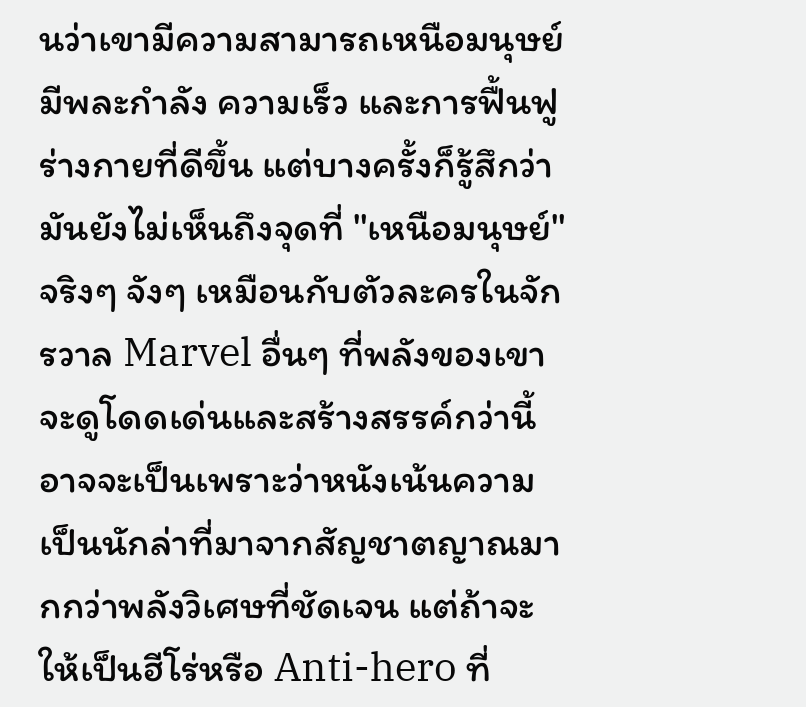นว่าเขามีความสามารถเหนือมนุษย์ มีพละกำลัง ความเร็ว และการฟื้นฟูร่างกายที่ดีขึ้น แต่บางครั้งก็รู้สึกว่ามันยังไม่เห็นถึงจุดที่ "เหนือมนุษย์" จริงๆ จังๆ เหมือนกับตัวละครในจักรวาล Marvel อื่นๆ ที่พลังของเขาจะดูโดดเด่นและสร้างสรรค์กว่านี้ อาจจะเป็นเพราะว่าหนังเน้นความเป็นนักล่าที่มาจากสัญชาตญาณมากกว่าพลังวิเศษที่ชัดเจน แต่ถ้าจะให้เป็นฮีโร่หรือ Anti-hero ที่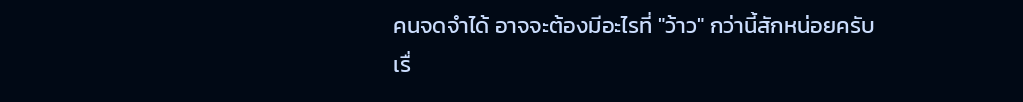คนจดจำได้ อาจจะต้องมีอะไรที่ "ว้าว" กว่านี้สักหน่อยครับ
เรื่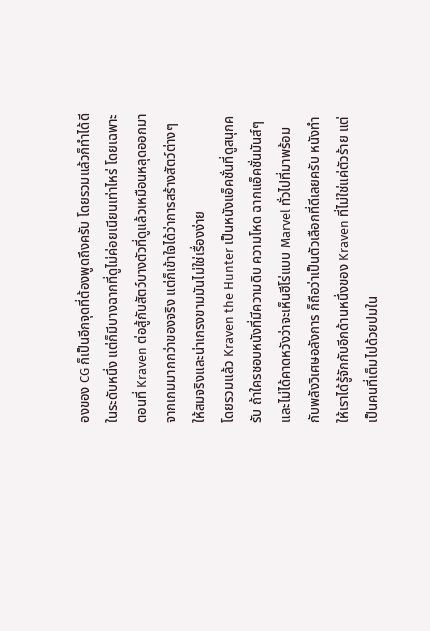องของ CG ก็เป็นอีกจุดที่ต้องพูดถึงครับ โดยรวมแล้วก็ทำได้ดีในระดับหนึ่ง แต่ก็มีบางฉากที่ดูไม่ค่อยเนียนเท่าไหร่ โดยเฉพาะตอนที่ Kraven ต่อสู้กับสัตว์บางตัวที่ดูแล้วเหมือนหลุดออกมาจากเกมมากกว่าของจริง แต่ก็เข้าใจได้ว่าการสร้างสัตว์ต่างๆ ให้สมจริงและน่าเกรงขามมันไม่ใช่เรื่องง่าย
โดยรวมแล้ว Kraven the Hunter เป็นหนังแอ็คชั่นที่ดูสนุกครับ ถ้าใครชอบหนังที่มีความดิบ ความโหด ฉากแอ็คชั่นมันส์ๆ และไม่ได้คาดหวังว่าจะเห็นฮีโร่แบบ Marvel ทั่วไปที่มาพร้อมกับพลังวิเศษอลังการ ก็ถือว่าเป็นตัวเลือกที่ดีเลยครับ หนังทำให้เราได้รู้จักกับอีกด้านหนึ่งของ Kraven ที่ไม่ใช่แค่ตัวร้าย แต่เป็นคนที่เต็มไปด้วยปมใน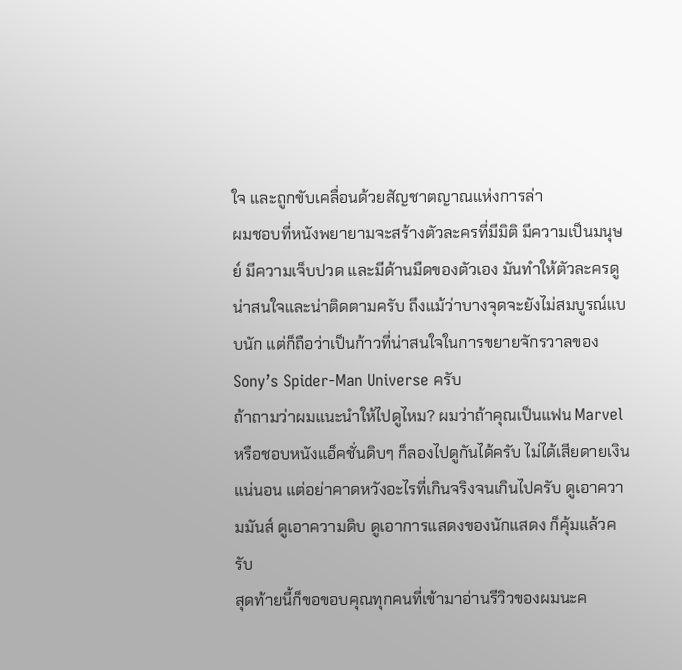ใจ และถูกขับเคลื่อนด้วยสัญชาตญาณแห่งการล่า
ผมชอบที่หนังพยายามจะสร้างตัวละครที่มีมิติ มีความเป็นมนุษย์ มีความเจ็บปวด และมีด้านมืดของตัวเอง มันทำให้ตัวละครดูน่าสนใจและน่าติดตามครับ ถึงแม้ว่าบางจุดจะยังไม่สมบูรณ์แบบนัก แต่ก็ถือว่าเป็นก้าวที่น่าสนใจในการขยายจักรวาลของ Sony’s Spider-Man Universe ครับ
ถ้าถามว่าผมแนะนำให้ไปดูไหม? ผมว่าถ้าคุณเป็นแฟน Marvel หรือชอบหนังแอ็คชั่นดิบๆ ก็ลองไปดูกันได้ครับ ไม่ได้เสียดายเงินแน่นอน แต่อย่าคาดหวังอะไรที่เกินจริงจนเกินไปครับ ดูเอาความมันส์ ดูเอาความดิบ ดูเอาการแสดงของนักแสดง ก็คุ้มแล้วครับ
สุดท้ายนี้ก็ขอขอบคุณทุกคนที่เข้ามาอ่านรีวิวของผมนะค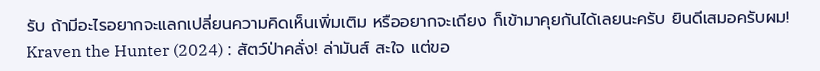รับ ถ้ามีอะไรอยากจะแลกเปลี่ยนความคิดเห็นเพิ่มเติม หรืออยากจะเถียง ก็เข้ามาคุยกันได้เลยนะครับ ยินดีเสมอครับผม!
Kraven the Hunter (2024) : สัตว์ป่าคลั่ง! ล่ามันส์ สะใจ แต่ขอ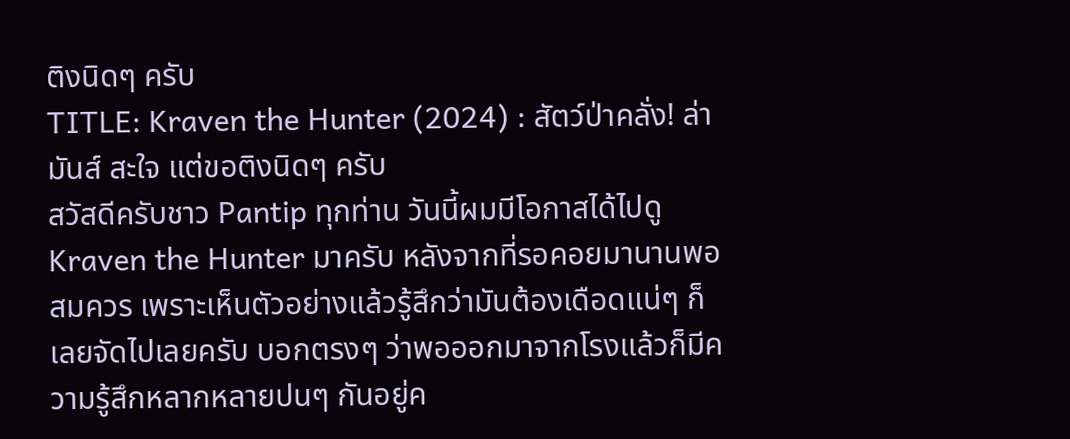ติงนิดๆ ครับ
TITLE: Kraven the Hunter (2024) : สัตว์ป่าคลั่ง! ล่ามันส์ สะใจ แต่ขอติงนิดๆ ครับ
สวัสดีครับชาว Pantip ทุกท่าน วันนี้ผมมีโอกาสได้ไปดู Kraven the Hunter มาครับ หลังจากที่รอคอยมานานพอสมควร เพราะเห็นตัวอย่างแล้วรู้สึกว่ามันต้องเดือดแน่ๆ ก็เลยจัดไปเลยครับ บอกตรงๆ ว่าพอออกมาจากโรงแล้วก็มีความรู้สึกหลากหลายปนๆ กันอยู่ค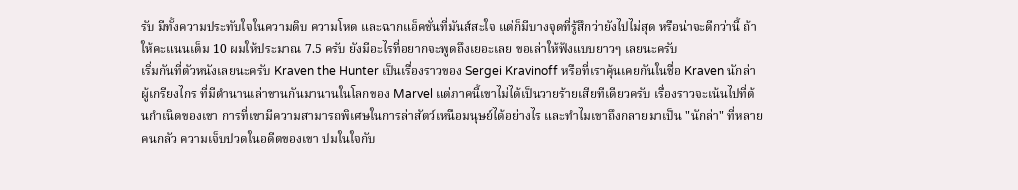รับ มีทั้งความประทับใจในความดิบ ความโหด และฉากแอ็คชั่นที่มันส์สะใจ แต่ก็มีบางจุดที่รู้สึกว่ายังไปไม่สุด หรือน่าจะดีกว่านี้ ถ้าให้คะแนนเต็ม 10 ผมให้ประมาณ 7.5 ครับ ยังมีอะไรที่อยากจะพูดถึงเยอะเลย ขอเล่าให้ฟังแบบยาวๆ เลยนะครับ
เริ่มกันที่ตัวหนังเลยนะครับ Kraven the Hunter เป็นเรื่องราวของ Sergei Kravinoff หรือที่เราคุ้นเคยกันในชื่อ Kraven นักล่าผู้เกรียงไกร ที่มีตำนานเล่าขานกันมานานในโลกของ Marvel แต่ภาคนี้เขาไม่ได้เป็นวายร้ายเสียทีเดียวครับ เรื่องราวจะเน้นไปที่ต้นกำเนิดของเขา การที่เขามีความสามารถพิเศษในการล่าสัตว์เหนือมนุษย์ได้อย่างไร และทำไมเขาถึงกลายมาเป็น "นักล่า" ที่หลายคนกลัว ความเจ็บปวดในอดีตของเขา ปมในใจกับ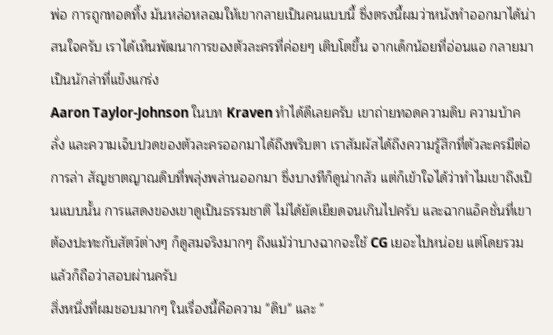พ่อ การถูกทอดทิ้ง มันหล่อหลอมให้เขากลายเป็นคนแบบนี้ ซึ่งตรงนี้ผมว่าหนังทำออกมาได้น่าสนใจครับ เราได้เห็นพัฒนาการของตัวละครที่ค่อยๆ เติบโตขึ้น จากเด็กน้อยที่อ่อนแอ กลายมาเป็นนักล่าที่แข็งแกร่ง
Aaron Taylor-Johnson ในบท Kraven ทำได้ดีเลยครับ เขาถ่ายทอดความดิบ ความบ้าคลั่ง และความเจ็บปวดของตัวละครออกมาได้ถึงพริบตา เราสัมผัสได้ถึงความรู้สึกที่ตัวละครมีต่อการล่า สัญชาตญาณดิบที่พลุ่งพล่านออกมา ซึ่งบางทีก็ดูน่ากลัว แต่ก็เข้าใจได้ว่าทำไมเขาถึงเป็นแบบนั้น การแสดงของเขาดูเป็นธรรมชาติ ไม่ได้ยัดเยียดจนเกินไปครับ และฉากแอ็คชั่นที่เขาต้องปะทะกับสัตว์ต่างๆ ก็ดูสมจริงมากๆ ถึงแม้ว่าบางฉากจะใช้ CG เยอะไปหน่อย แต่โดยรวมแล้วก็ถือว่าสอบผ่านครับ
สิ่งหนึ่งที่ผมชอบมากๆ ในเรื่องนี้คือความ "ดิบ" และ "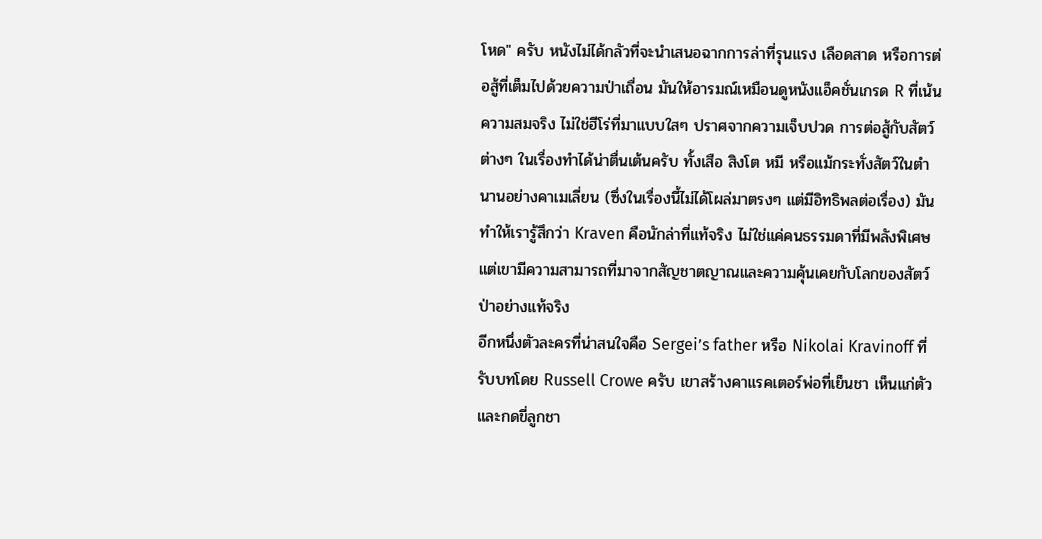โหด" ครับ หนังไม่ได้กลัวที่จะนำเสนอฉากการล่าที่รุนแรง เลือดสาด หรือการต่อสู้ที่เต็มไปด้วยความป่าเถื่อน มันให้อารมณ์เหมือนดูหนังแอ็คชั่นเกรด R ที่เน้นความสมจริง ไม่ใช่ฮีโร่ที่มาแบบใสๆ ปราศจากความเจ็บปวด การต่อสู้กับสัตว์ต่างๆ ในเรื่องทำได้น่าตื่นเต้นครับ ทั้งเสือ สิงโต หมี หรือแม้กระทั่งสัตว์ในตำนานอย่างคาเมเลี่ยน (ซึ่งในเรื่องนี้ไม่ได้โผล่มาตรงๆ แต่มีอิทธิพลต่อเรื่อง) มันทำให้เรารู้สึกว่า Kraven คือนักล่าที่แท้จริง ไม่ใช่แค่คนธรรมดาที่มีพลังพิเศษ แต่เขามีความสามารถที่มาจากสัญชาตญาณและความคุ้นเคยกับโลกของสัตว์ป่าอย่างแท้จริง
อีกหนึ่งตัวละครที่น่าสนใจคือ Sergei’s father หรือ Nikolai Kravinoff ที่รับบทโดย Russell Crowe ครับ เขาสร้างคาแรคเตอร์พ่อที่เย็นชา เห็นแก่ตัว และกดขี่ลูกชา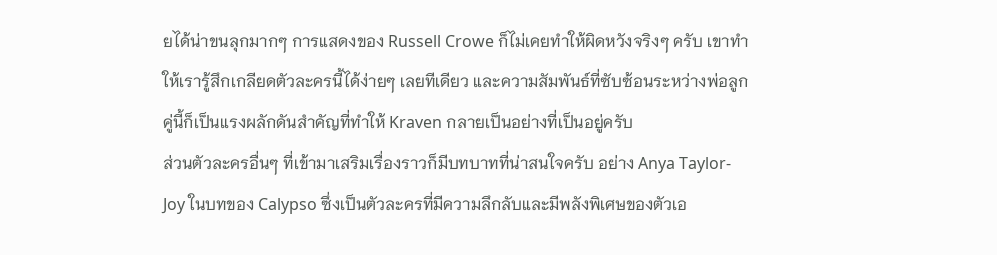ยได้น่าขนลุกมากๆ การแสดงของ Russell Crowe ก็ไม่เคยทำให้ผิดหวังจริงๆ ครับ เขาทำให้เรารู้สึกเกลียดตัวละครนี้ได้ง่ายๆ เลยทีเดียว และความสัมพันธ์ที่ซับซ้อนระหว่างพ่อลูกคู่นี้ก็เป็นแรงผลักดันสำคัญที่ทำให้ Kraven กลายเป็นอย่างที่เป็นอยู่ครับ
ส่วนตัวละครอื่นๆ ที่เข้ามาเสริมเรื่องราวก็มีบทบาทที่น่าสนใจครับ อย่าง Anya Taylor-Joy ในบทของ Calypso ซึ่งเป็นตัวละครที่มีความลึกลับและมีพลังพิเศษของตัวเอ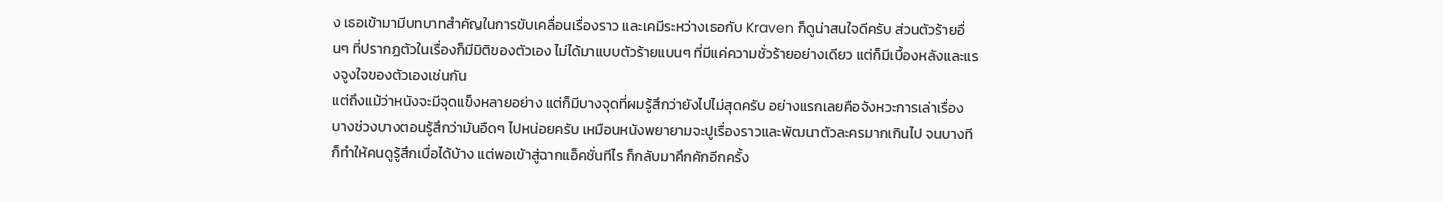ง เธอเข้ามามีบทบาทสำคัญในการขับเคลื่อนเรื่องราว และเคมีระหว่างเธอกับ Kraven ก็ดูน่าสนใจดีครับ ส่วนตัวร้ายอื่นๆ ที่ปรากฏตัวในเรื่องก็มีมิติของตัวเอง ไม่ได้มาแบบตัวร้ายแบนๆ ที่มีแค่ความชั่วร้ายอย่างเดียว แต่ก็มีเบื้องหลังและแรงจูงใจของตัวเองเช่นกัน
แต่ถึงแม้ว่าหนังจะมีจุดแข็งหลายอย่าง แต่ก็มีบางจุดที่ผมรู้สึกว่ายังไปไม่สุดครับ อย่างแรกเลยคือจังหวะการเล่าเรื่อง บางช่วงบางตอนรู้สึกว่ามันอืดๆ ไปหน่อยครับ เหมือนหนังพยายามจะปูเรื่องราวและพัฒนาตัวละครมากเกินไป จนบางทีก็ทำให้คนดูรู้สึกเบื่อได้บ้าง แต่พอเข้าสู่ฉากแอ็คชั่นทีไร ก็กลับมาคึกคักอีกครั้ง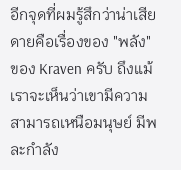อีกจุดที่ผมรู้สึกว่าน่าเสียดายคือเรื่องของ "พลัง" ของ Kraven ครับ ถึงแม้เราจะเห็นว่าเขามีความสามารถเหนือมนุษย์ มีพละกำลัง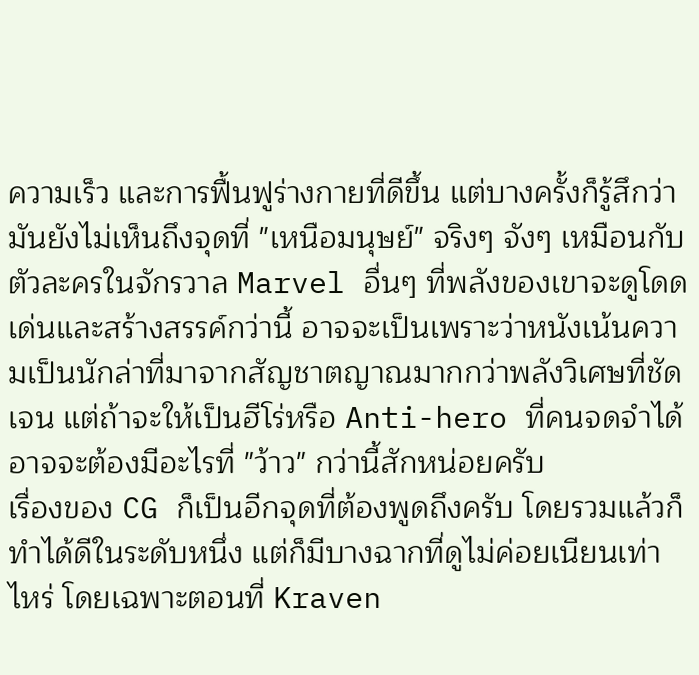ความเร็ว และการฟื้นฟูร่างกายที่ดีขึ้น แต่บางครั้งก็รู้สึกว่ามันยังไม่เห็นถึงจุดที่ "เหนือมนุษย์" จริงๆ จังๆ เหมือนกับตัวละครในจักรวาล Marvel อื่นๆ ที่พลังของเขาจะดูโดดเด่นและสร้างสรรค์กว่านี้ อาจจะเป็นเพราะว่าหนังเน้นความเป็นนักล่าที่มาจากสัญชาตญาณมากกว่าพลังวิเศษที่ชัดเจน แต่ถ้าจะให้เป็นฮีโร่หรือ Anti-hero ที่คนจดจำได้ อาจจะต้องมีอะไรที่ "ว้าว" กว่านี้สักหน่อยครับ
เรื่องของ CG ก็เป็นอีกจุดที่ต้องพูดถึงครับ โดยรวมแล้วก็ทำได้ดีในระดับหนึ่ง แต่ก็มีบางฉากที่ดูไม่ค่อยเนียนเท่าไหร่ โดยเฉพาะตอนที่ Kraven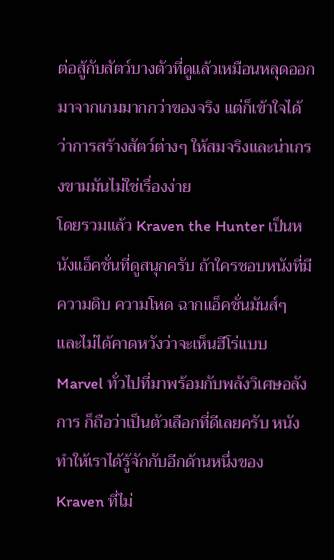ต่อสู้กับสัตว์บางตัวที่ดูแล้วเหมือนหลุดออกมาจากเกมมากกว่าของจริง แต่ก็เข้าใจได้ว่าการสร้างสัตว์ต่างๆ ให้สมจริงและน่าเกรงขามมันไม่ใช่เรื่องง่าย
โดยรวมแล้ว Kraven the Hunter เป็นหนังแอ็คชั่นที่ดูสนุกครับ ถ้าใครชอบหนังที่มีความดิบ ความโหด ฉากแอ็คชั่นมันส์ๆ และไม่ได้คาดหวังว่าจะเห็นฮีโร่แบบ Marvel ทั่วไปที่มาพร้อมกับพลังวิเศษอลังการ ก็ถือว่าเป็นตัวเลือกที่ดีเลยครับ หนังทำให้เราได้รู้จักกับอีกด้านหนึ่งของ Kraven ที่ไม่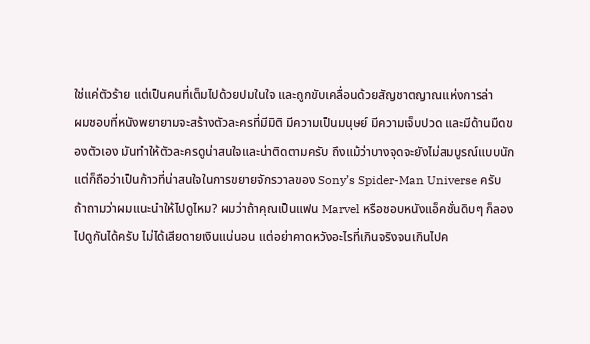ใช่แค่ตัวร้าย แต่เป็นคนที่เต็มไปด้วยปมในใจ และถูกขับเคลื่อนด้วยสัญชาตญาณแห่งการล่า
ผมชอบที่หนังพยายามจะสร้างตัวละครที่มีมิติ มีความเป็นมนุษย์ มีความเจ็บปวด และมีด้านมืดของตัวเอง มันทำให้ตัวละครดูน่าสนใจและน่าติดตามครับ ถึงแม้ว่าบางจุดจะยังไม่สมบูรณ์แบบนัก แต่ก็ถือว่าเป็นก้าวที่น่าสนใจในการขยายจักรวาลของ Sony’s Spider-Man Universe ครับ
ถ้าถามว่าผมแนะนำให้ไปดูไหม? ผมว่าถ้าคุณเป็นแฟน Marvel หรือชอบหนังแอ็คชั่นดิบๆ ก็ลองไปดูกันได้ครับ ไม่ได้เสียดายเงินแน่นอน แต่อย่าคาดหวังอะไรที่เกินจริงจนเกินไปค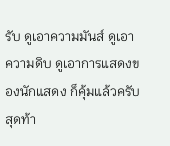รับ ดูเอาความมันส์ ดูเอาความดิบ ดูเอาการแสดงของนักแสดง ก็คุ้มแล้วครับ
สุดท้า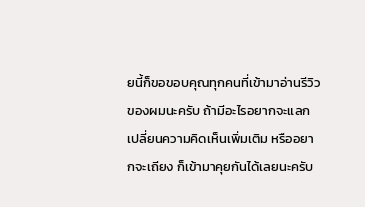ยนี้ก็ขอขอบคุณทุกคนที่เข้ามาอ่านรีวิวของผมนะครับ ถ้ามีอะไรอยากจะแลกเปลี่ยนความคิดเห็นเพิ่มเติม หรืออยากจะเถียง ก็เข้ามาคุยกันได้เลยนะครับ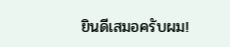ยินดีเสมอครับผม!